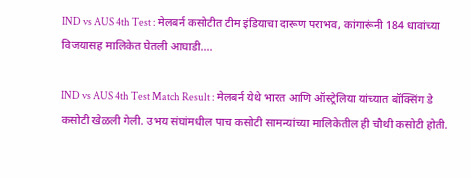IND vs AUS 4th Test : मेलबर्न कसोटीत टीम इंडियाचा दारूण पराभव, कांगारूंनी 184 धावांच्या विजयासह मालिकेत घेतली आघाडी….

IND vs AUS 4th Test Match Result : मेलबर्न येथे भारत आणि ऑस्ट्रेलिया यांच्यात बॉक्सिंग डे कसोटी खेळली गेली. उभय संघांमधील पाच कसोटी सामन्यांच्या मालिकेतील ही चौथी कसोटी होती.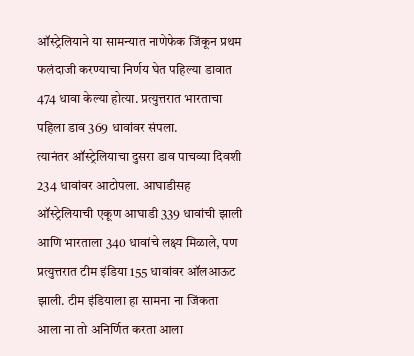ऑस्ट्रेलियाने या सामन्यात नाणेफेक जिंकून प्रथम फलंदाजी करण्याचा निर्णय घेत पहिल्या डावात 474 धावा केल्या होत्या. प्रत्युत्तरात भारताचा पहिला डाव 369 धावांवर संपला.
त्यानंतर ऑस्ट्रेलियाचा दुसरा डाव पाचव्या दिवशी 234 धावांवर आटोपला. आघाडीसह ऑस्ट्रेलियाची एकूण आघाडी 339 धावांची झाली आणि भारताला 340 धावांचे लक्ष्य मिळाले, पण प्रत्युत्तरात टीम इंडिया 155 धावांवर ऑलआऊट झाली. टीम इंडियाला हा सामना ना जिंकता आला ना तो अनिर्णित करता आला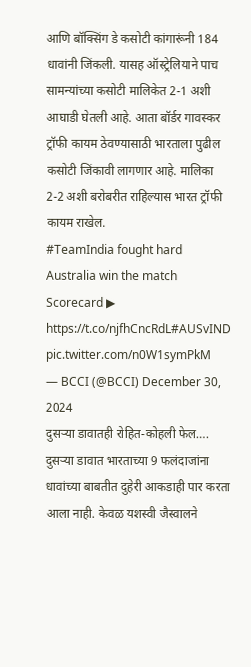आणि बॉक्सिंग डे कसोटी कांगारूंनी 184 धावांनी जिंकली. यासह ऑस्ट्रेलियाने पाच सामन्यांच्या कसोटी मालिकेत 2-1 अशी आघाडी घेतली आहे. आता बॉर्डर गावस्कर ट्रॉफी कायम ठेवण्यासाठी भारताला पुढील कसोटी जिंकावी लागणार आहे. मालिका 2-2 अशी बरोबरीत राहिल्यास भारत ट्रॉफी कायम राखेल.
#TeamIndia fought hard
Australia win the match
Scorecard ▶ https://t.co/njfhCncRdL#AUSvIND pic.twitter.com/n0W1symPkM
— BCCI (@BCCI) December 30, 2024
दुसऱ्या डावातही रोहित-कोहली फेल….
दुसऱ्या डावात भारताच्या 9 फलंदाजांना धावांच्या बाबतीत दुहेरी आकडाही पार करता आला नाही. केवळ यशस्वी जैस्वालने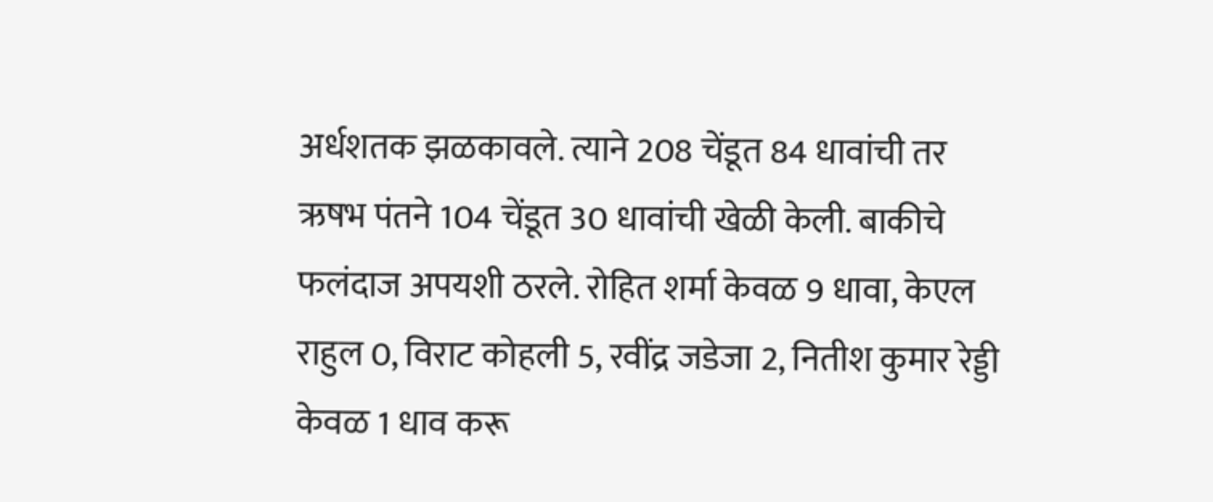अर्धशतक झळकावले. त्याने 208 चेंडूत 84 धावांची तर ऋषभ पंतने 104 चेंडूत 30 धावांची खेळी केली. बाकीचे फलंदाज अपयशी ठरले. रोहित शर्मा केवळ 9 धावा, केएल राहुल 0, विराट कोहली 5, रवींद्र जडेजा 2, नितीश कुमार रेड्डी केवळ 1 धाव करू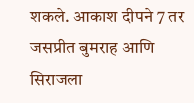शकले. आकाश दीपने 7 तर जसप्रीत बुमराह आणि सिराजला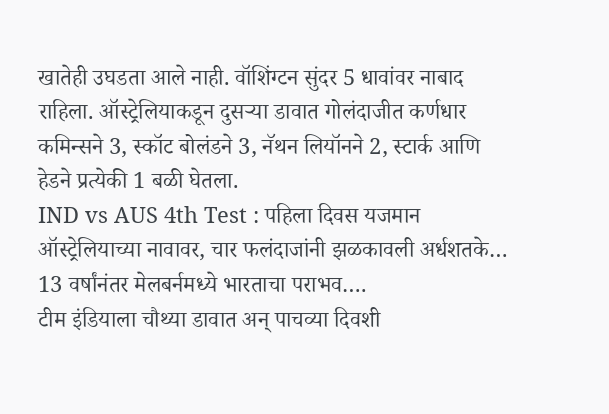खातेही उघडता आले नाही. वॉशिंग्टन सुंदर 5 धावांवर नाबाद राहिला. ऑस्ट्रेलियाकडून दुसऱ्या डावात गोलंदाजीत कर्णधार कमिन्सने 3, स्कॉट बोलंडने 3, नॅथन लियॉनने 2, स्टार्क आणि हेडने प्रत्येकी 1 बळी घेतला.
IND vs AUS 4th Test : पहिला दिवस यजमान ऑस्ट्रेलियाच्या नावावर, चार फलंदाजांनी झळकावली अर्धशतके…
13 वर्षांनंतर मेलबर्नमध्ये भारताचा पराभव….
टीम इंडियाला चौथ्या डावात अन् पाचव्या दिवशी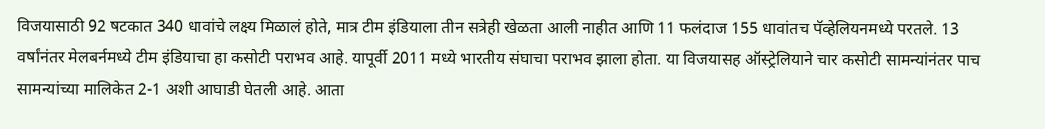विजयासाठी 92 षटकात 340 धावांचे लक्ष्य मिळालं होते, मात्र टीम इंडियाला तीन सत्रेही खेळता आली नाहीत आणि 11 फलंदाज 155 धावांतच पॅव्हेलियनमध्ये परतले. 13 वर्षांनंतर मेलबर्नमध्ये टीम इंडियाचा हा कसोटी पराभव आहे. यापूर्वी 2011 मध्ये भारतीय संघाचा पराभव झाला होता. या विजयासह ऑस्ट्रेलियाने चार कसोटी सामन्यांनंतर पाच सामन्यांच्या मालिकेत 2-1 अशी आघाडी घेतली आहे. आता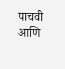पाचवी आणि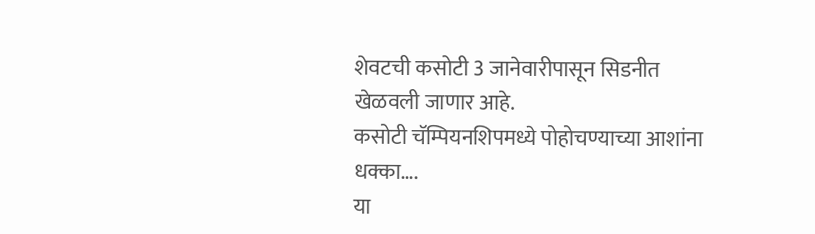शेवटची कसोटी 3 जानेवारीपासून सिडनीत खेळवली जाणार आहे.
कसोटी चॅम्पियनशिपमध्ये पोहोचण्याच्या आशांना धक्का….
या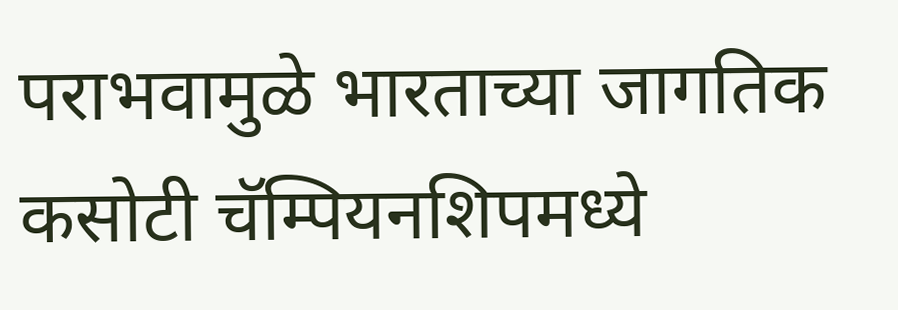पराभवामुळे भारताच्या जागतिक कसोटी चॅम्पियनशिपमध्ये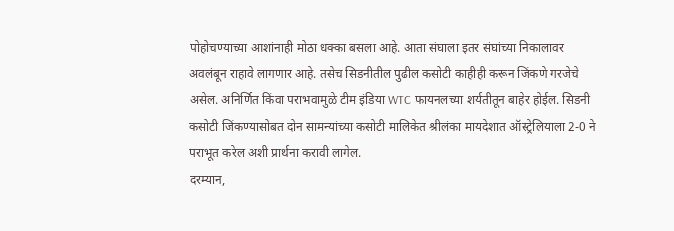पोहोचण्याच्या आशांनाही मोठा धक्का बसला आहे. आता संघाला इतर संघांच्या निकालावर अवलंबून राहावे लागणार आहे. तसेच सिडनीतील पुढील कसोटी काहीही करून जिंकणे गरजेचे असेल. अनिर्णित किंवा पराभवामुळे टीम इंडिया WTC फायनलच्या शर्यतीतून बाहेर होईल. सिडनी कसोटी जिंकण्यासोबत दोन सामन्यांच्या कसोटी मालिकेत श्रीलंका मायदेशात ऑस्ट्रेलियाला 2-0 ने पराभूत करेल अशी प्रार्थना करावी लागेल.
दरम्यान,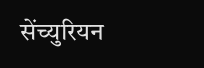सेंच्युरियन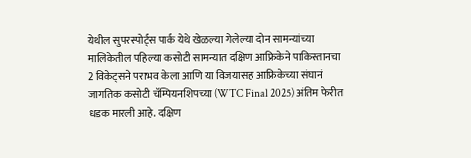येथील सुपरस्पोर्ट्स पार्क येथे खेळल्या गेलेल्या दोन सामन्यांच्या मालिकेतील पहिल्या कसोटी सामन्यात दक्षिण आफ्रिकेने पाकिस्तानचा 2 विकेट्सने पराभव केला आणि या विजयासह आफ्रिकेच्या संघानं जागतिक कसोटी चॅम्पियनशिपच्या (WTC Final 2025) अंतिम फेरीत धडक मारली आहे. दक्षिण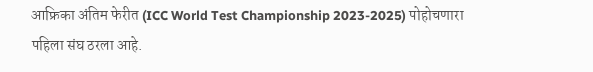आफ्रिका अंतिम फेरीत (ICC World Test Championship 2023-2025) पोहोचणारा पहिला संघ ठरला आहे.